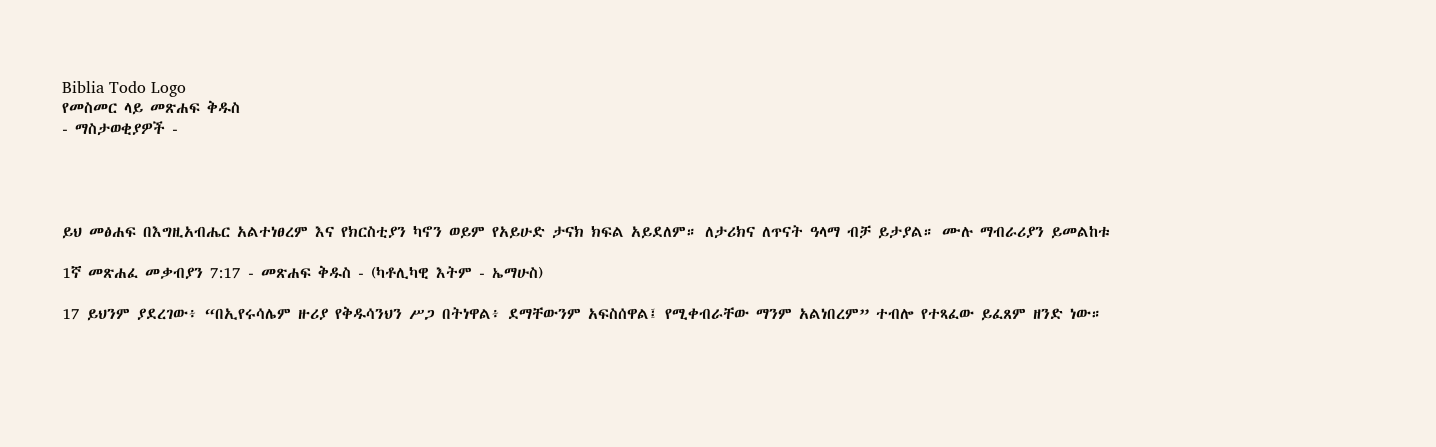Biblia Todo Logo
የመስመር ላይ መጽሐፍ ቅዱስ
- ማስታወቂያዎች -




ይህ መፅሐፍ በእግዚአብሔር አልተነፀረም እና የክርስቲያን ካኖን ወይም የአይሁድ ታናክ ክፍል አይደለም። ለታሪክና ለጥናት ዓላማ ብቻ ይታያል። ሙሉ ማብራሪያን ይመልከቱ

1ኛ መጽሐፈ መቃብያን 7:17 - መጽሐፍ ቅዱስ - (ካቶሊካዊ እትም - ኤማሁስ)

17 ይህንም ያደረገው፥ “በኢየሩሳሌም ዙሪያ የቅዱሳንህን ሥጋ በትነዋል፥ ደማቸውንም አፍስሰዋል፤ የሚቀብራቸው ማንም አልነበረም” ተብሎ የተጻፈው ይፈጸም ዘንድ ነው።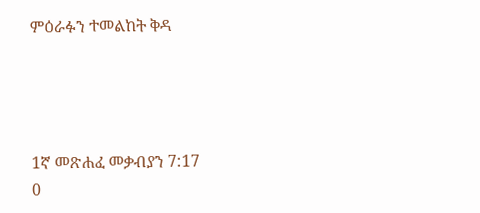ምዕራፉን ተመልከት ቅዳ




1ኛ መጽሐፈ መቃብያን 7:17
0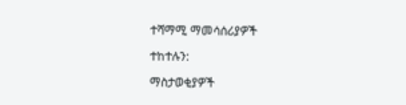ተሻማሚ ማመሳሰሪያዎች

ተከተሉን:

ማስታወቂያዎች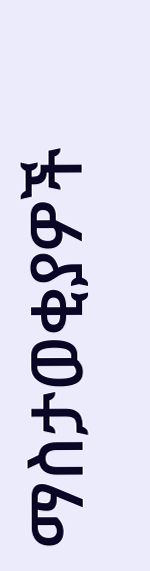ማስታወቂያዎች